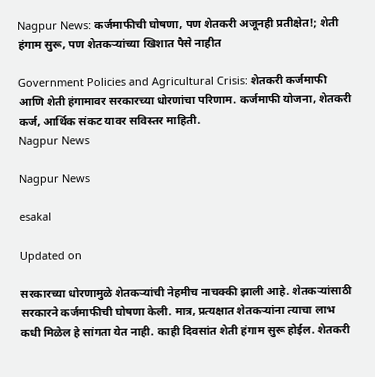Nagpur News: कर्जमाफीची घोषणा, पण शेतकरी अजूनही प्रतीक्षेत!; शेती हंगाम सुरू, पण शेतकऱ्यांच्या खिशात पैसे नाहीत

Government Policies and Agricultural Crisis: शेतकरी कर्जमाफी आणि शेती हंगामावर सरकारच्या धोरणांचा परिणाम. कर्जमाफी योजना, शेतकरी कर्ज, आर्थिक संकट यावर सविस्तर माहिती.
Nagpur News

Nagpur News

esakal

Updated on

सरकारच्या धोरणामुळे शेतकऱ्यांची नेहमीच नाचक्की झाली आहे. शेतकऱ्यांसाठी सरकारने कर्जमाफीची घोषणा केली. मात्र, प्रत्यक्षात शेतकऱ्यांना त्याचा लाभ कधी मिळेल हे सांगता येत नाही. काही दिवसांत शेती हंगाम सुरू होईल. शेतकरी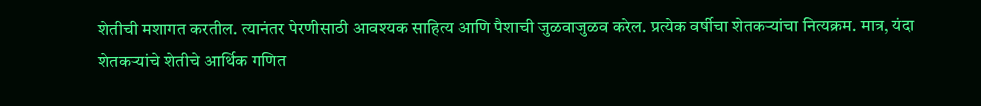शेतीची मशागत करतील. त्यानंतर पेरणीसाठी आवश्यक साहित्य आणि पैशाची जुळवाजुळव करेल. प्रत्येक वर्षीचा शेतकऱ्यांचा नित्यक्रम. मात्र, यंदा शेतकऱ्यांचे शेतीचे आर्थिक गणित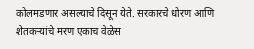कोलमडणार असल्याचे दिसून येते. सरकारचे धोरण आणि शेतकऱ्यांचे मरण एकाच वेळेस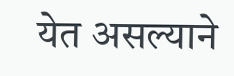येत असल्याने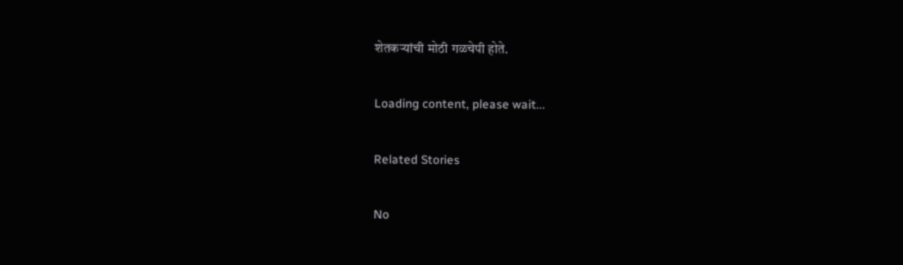शेतकऱ्यांची मोठी गळचेपी होते.

Loading content, please wait...

Related Stories

No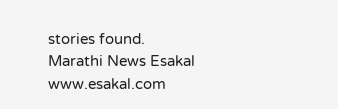stories found.
Marathi News Esakal
www.esakal.com